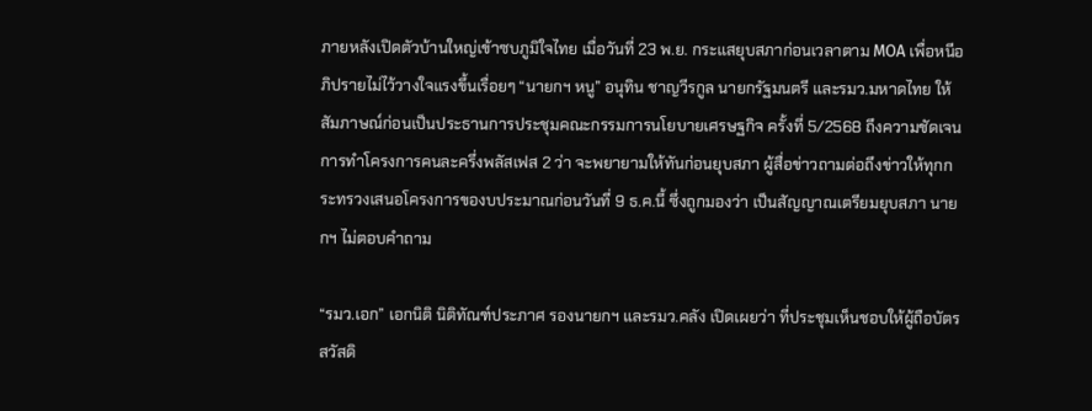ภายหลังเปิดตัวบ้านใหญ่เข้าซบภูมิใจไทย เมื่อวันที่ 23 พ.ย. กระแสยุบสภาก่อนเวลาตาม MOA เพื่อหนีอภิปรายไม่ไว้วางใจแรงขึ้นเรื่อยๆ “นายกฯ หนู” อนุทิน ชาญวีรกูล นายกรัฐมนตรี และรมว.มหาดไทย ให้สัมภาษณ์ก่อนเป็นประธานการประชุมคณะกรรมการนโยบายเศรษฐกิจ ครั้งที่ 5/2568 ถึงความชัดเจนการทำโครงการคนละครึ่งพลัสเฟส 2 ว่า จะพยายามให้ทันก่อนยุบสภา ผู้สื่อข่าวถามต่อถึงข่าวให้ทุกกระทรวงเสนอโครงการของบประมาณก่อนวันที่ 9 ธ.ค.นี้ ซึ่งถูกมองว่า เป็นสัญญาณเตรียมยุบสภา นายกฯ ไม่ตอบคำถาม

“รมว.เอก” เอกนิติ นิติทัณฑ์ประภาศ รองนายกฯ และรมว.คลัง เปิดเผยว่า ที่ประชุมเห็นชอบให้ผู้ถือบัตรสวัสดิ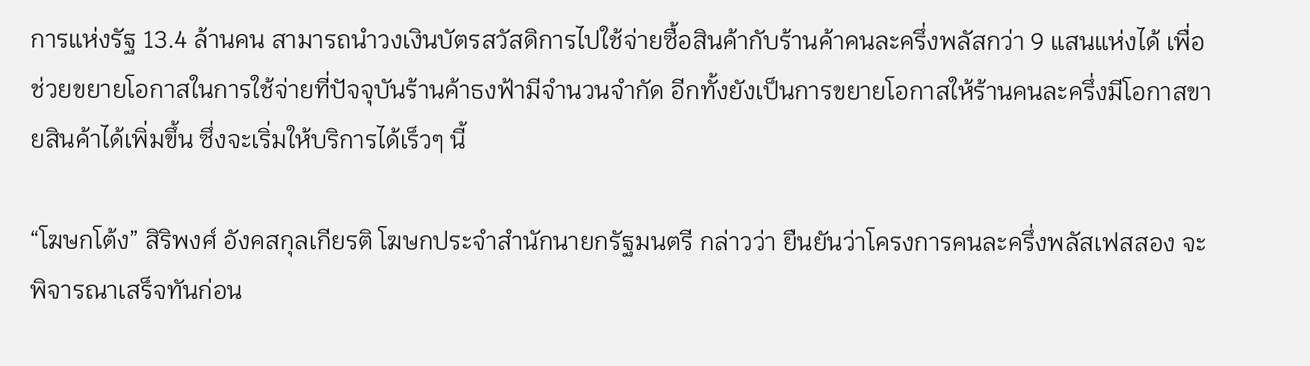การแห่งรัฐ 13.4 ล้านคน สามารถนำวงเงินบัตรสวัสดิการไปใช้จ่ายซื้อสินค้ากับร้านค้าคนละครึ่งพลัสกว่า 9 แสนแห่งได้ เพื่อช่วยขยายโอกาสในการใช้จ่ายที่ปัจจุบันร้านค้าธงฟ้ามีจำนวนจำกัด อีกทั้งยังเป็นการขยายโอกาสให้ร้านคนละครึ่งมีโอกาสขายสินค้าได้เพิ่มขึ้น ซึ่งจะเริ่มให้บริการได้เร็วๆ นี้

“โฆษกโต้ง” สิริพงศ์ อังคสกุลเกียรติ โฆษกประจําสํานักนายกรัฐมนตรี กล่าวว่า ยืนยันว่าโครงการคนละครึ่งพลัสเฟสสอง จะพิจารณาเสร็จทันก่อน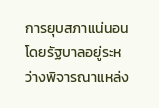การยุบสภาแน่นอน โดยรัฐบาลอยู่ระหว่างพิจารณาแหล่ง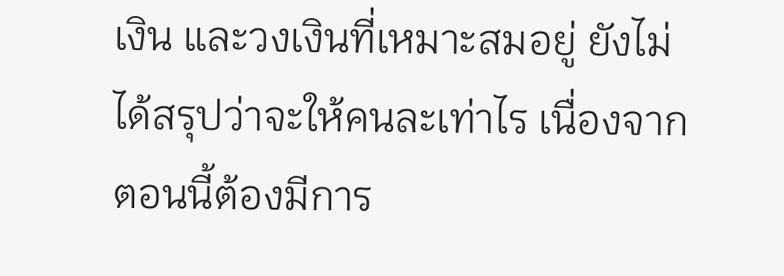เงิน และวงเงินที่เหมาะสมอยู่ ยังไม่ได้สรุปว่าจะให้คนละเท่าไร เนื่องจากตอนนี้ต้องมีการ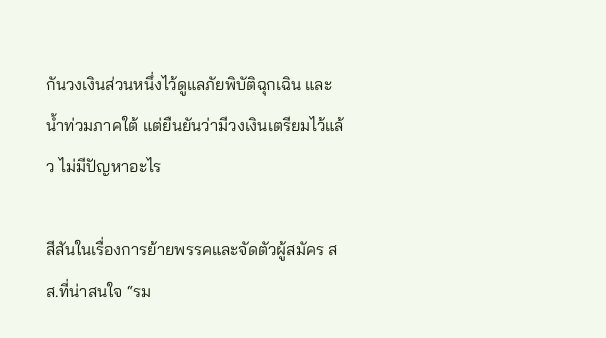กันวงเงินส่วนหนึ่งไว้ดูแลภัยพิบัติฉุกเฉิน และน้ำท่วมภาคใต้ แต่ยืนยันว่ามีวงเงินเตรียมไว้แล้ว ไม่มีปัญหาอะไร

สีสันในเรื่องการย้ายพรรคและจัดตัวผู้สมัคร สส.ที่น่าสนใจ “รม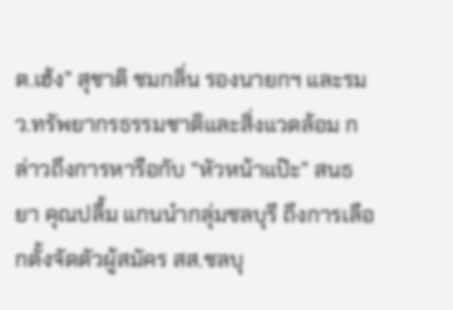ต.เฮ้ง” สุชาติ ชมกลิ่น รองนายกฯ และรมว.ทรัพยากรธรรมชาติและสิ่งแวดล้อม กล่าวถึงการหารือกับ “หัวหน้าแป๊ะ” สนธยา คุณปลื้ม แกนนำกลุ่มชลบุรี ถึงการเลือกตั้งจัดตัวผู้สมัคร สส.ชลบุ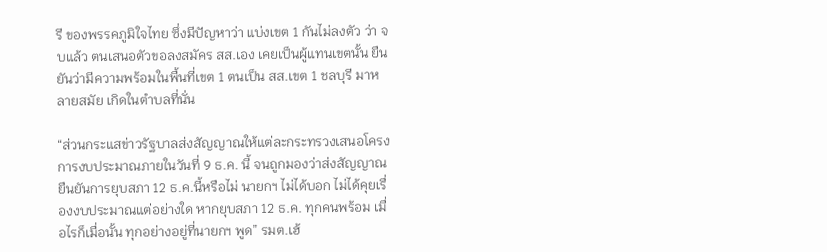รี ของพรรคภูมิใจไทย ซึ่งมีปัญหาว่า แบ่งเขต 1 กันไม่ลงตัว ว่า จบแล้ว ตนเสนอตัวขอลงสมัคร สส.เอง เคยเป็นผู้แทนเขตนั้น ยืนยันว่ามีความพร้อมในพื้นที่เขต 1 ตนเป็น สส.เขต 1 ชลบุรี มาหลายสมัย เกิดในตำบลที่นั่น

“ส่วนกระแสข่าวรัฐบาลส่งสัญญาณให้แต่ละกระทรวงเสนอโครงการงบประมาณภายในวันที่ 9 ธ.ค. นี้ จนถูกมองว่าส่งสัญญาณยืนยันการยุบสภา 12 ธ.ค.นี้หรือไม่ นายกฯ ไม่ได้บอก ไม่ได้คุยเรื่องงบประมาณแต่อย่างใด หากยุบสภา 12 ธ.ค. ทุกคนพร้อม เมื่อไรก็เมื่อนั้น ทุกอย่างอยู่ที่นายกฯ พูด” รมต.เฮ้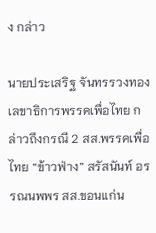ง กล่าว

นายประเสริฐ จันทรรวงทอง เลขาธิการพรรคเพื่อไทย กล่าวถึงกรณี 2 สส.พรรคเพื่อไทย “ข้าวฟ่าง” สรัสนันท์ อรรณนพพร สส.ขอนแก่น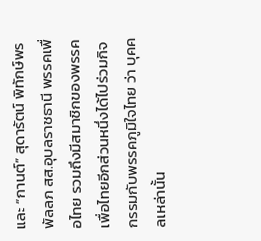และ “กานต์” สุดารัตน์ พิทักษ์พรพัลลภ สส.อุบลราชธานี พรรคเพื่อไทย รวมถึงมีสมาชิกของพรรคเพื่อไทยอีกส่วนหนึ่งได้ไปร่วมกิจกรรมกับพรรคภูมิใจไทย ว่า บุคคลเหล่านั้น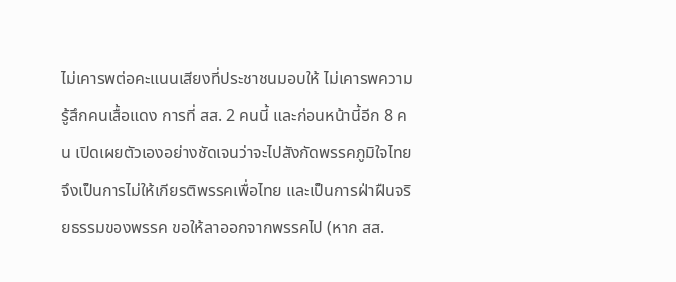ไม่เคารพต่อคะแนนเสียงที่ประชาชนมอบให้ ไม่เคารพความรู้สึกคนเสื้อแดง การที่ สส. 2 คนนี้ และก่อนหน้านี้อีก 8 คน เปิดเผยตัวเองอย่างชัดเจนว่าจะไปสังกัดพรรคภูมิใจไทย จึงเป็นการไม่ให้เกียรติพรรคเพื่อไทย และเป็นการฝ่าฝืนจริยธรรมของพรรค ขอให้ลาออกจากพรรคไป (หาก สส.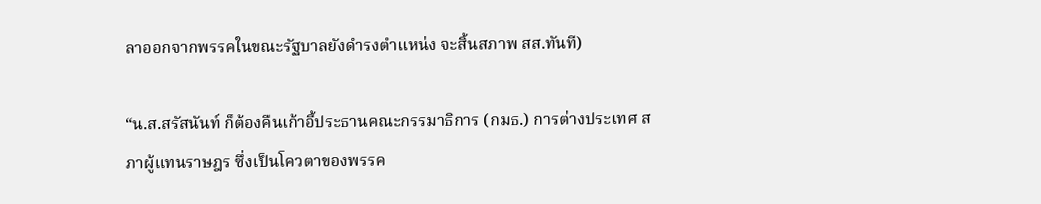ลาออกจากพรรคในขณะรัฐบาลยังดำรงตำแหน่ง จะสิ้นสภาพ สส.ทันที)

“น.ส.สรัสนันท์ ก็ต้องคืนเก้าอี้ประธานคณะกรรมาธิการ (กมธ.) การต่างประเทศ สภาผู้แทนราษฎร ซึ่งเป็นโควตาของพรรค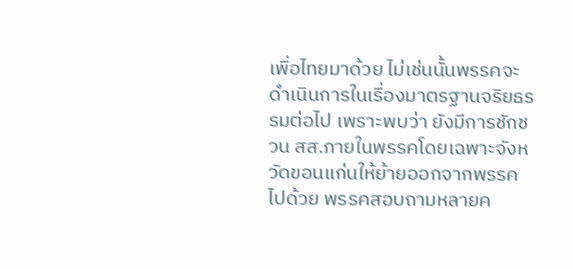เพื่อไทยมาด้วย ไม่เช่นนั้นพรรคจะดำเนินการในเรื่องมาตรฐานจริยธรรมต่อไป เพราะพบว่า ยังมีการชักชวน สส.ภายในพรรคโดยเฉพาะจังหวัดขอนแก่นให้ย้ายออกจากพรรคไปด้วย พรรคสอบถามหลายค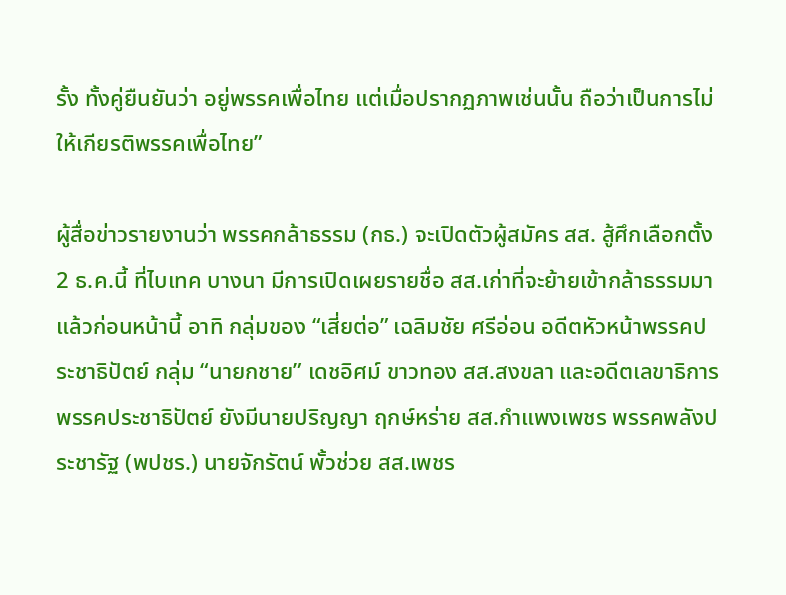รั้ง ทั้งคู่ยืนยันว่า อยู่พรรคเพื่อไทย แต่เมื่อปรากฏภาพเช่นนั้น ถือว่าเป็นการไม่ให้เกียรติพรรคเพื่อไทย”

ผู้สื่อข่าวรายงานว่า พรรคกล้าธรรม (กธ.) จะเปิดตัวผู้สมัคร สส. สู้ศึกเลือกตั้ง 2 ธ.ค.นี้ ที่ไบเทค บางนา มีการเปิดเผยรายชื่อ สส.เก่าที่จะย้ายเข้ากล้าธรรมมาแล้วก่อนหน้านี้ อาทิ กลุ่มของ “เสี่ยต่อ” เฉลิมชัย ศรีอ่อน อดีตหัวหน้าพรรคประชาธิปัตย์ กลุ่ม “นายกชาย” เดชอิศม์ ขาวทอง สส.สงขลา และอดีตเลขาธิการพรรคประชาธิปัตย์ ยังมีนายปริญญา ฤกษ์หร่าย สส.กำแพงเพชร พรรคพลังประชารัฐ (พปชร.) นายจักรัตน์ พั้วช่วย สส.เพชร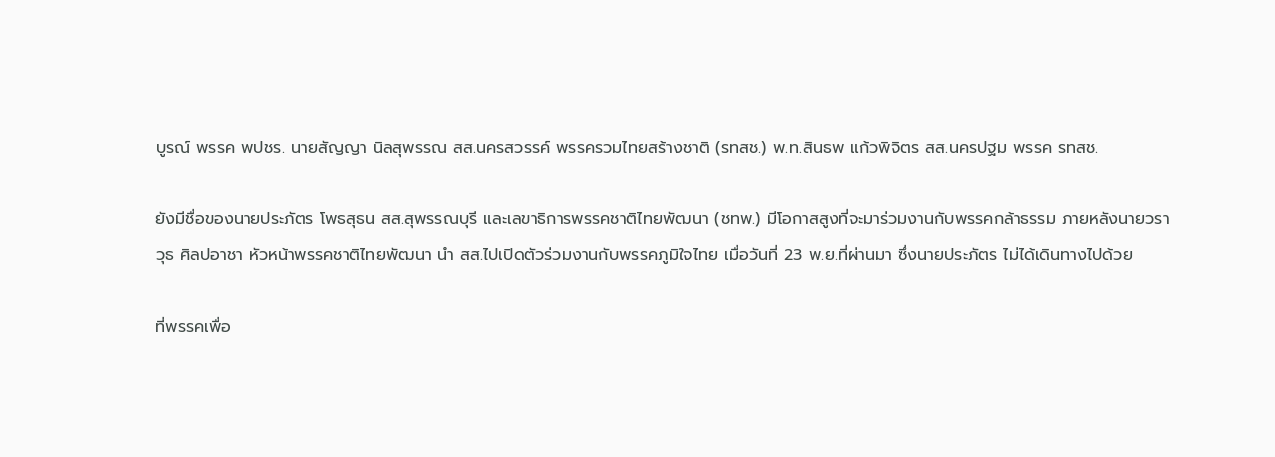บูรณ์ พรรค พปชร. นายสัญญา นิลสุพรรณ สส.นครสวรรค์ พรรครวมไทยสร้างชาติ (รทสช.) พ.ท.สินธพ แก้วพิจิตร สส.นครปฐม พรรค รทสช.

ยังมีชื่อของนายประภัตร โพธสุธน สส.สุพรรณบุรี และเลขาธิการพรรคชาติไทยพัฒนา (ชทพ.) มีโอกาสสูงที่จะมาร่วมงานกับพรรคกล้าธรรม ภายหลังนายวราวุธ ศิลปอาชา หัวหน้าพรรคชาติไทยพัฒนา นำ สส.ไปเปิดตัวร่วมงานกับพรรคภูมิใจไทย เมื่อวันที่ 23 พ.ย.ที่ผ่านมา ซึ่งนายประภัตร ไม่ได้เดินทางไปด้วย

ที่พรรคเพื่อ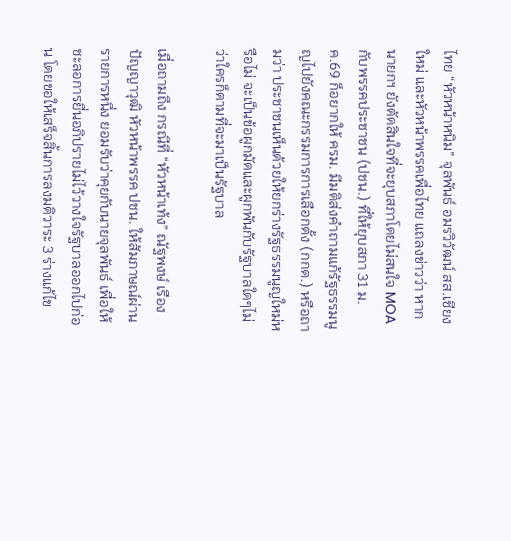ไทย “หัวหน้าหนิม” จุลพันธ์ อมรวิวัฒน์ สส.เชียงใหม่ และหัวหน้าพรรคเพื่อไทย แถลงข่าวว่า หากนายกฯ ยังตัดสินใจที่จะยุบสภาโดยไม่สนใจ MOA กับพรรคประชาชน (ปชน.) ที่ให้ยุบสภา 31 ม.ค.69 ก็อยากให้ ครม. มีมติส่งคำถามแก้รัฐธรรมนูญไปยังคณะกรรมการการเลือกตั้ง (กกต.) หรือถามว่า ประชาชนเห็นด้วยให้ยกร่างรัฐธรรมนูญใหม่หรือไม่ จะเป็นข้อผูกมัดและผูกพันกับรัฐบาลใดๆไม่ว่าใครก็ตามที่จะมาเป็นรัฐบาล

เมื่อถามถึง กรณีที่ “หัวหน้าเท้ง” ณัฐพงษ์ เรืองปัญญาวุฒิ หัวหน้าพรรค ปชน. ให้สัมภาษณ์ผ่านรายการหนึ่ง ยอมรับว่าคุยกับนายจุลพันธ์ เพื่อให้ชะลอการยื่นอภิปรายไม่ไว้วางใจรัฐบาลออกไปก่อน โดยขอให้เสร็จสิ้นการลงมติวาระ 3 ร่างแก้ไข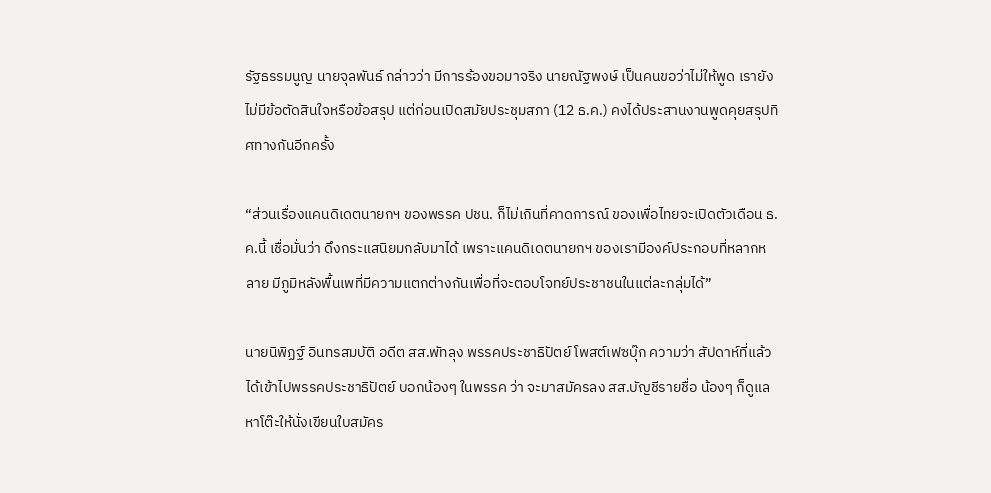รัฐธรรมนูญ นายจุลพันธ์ กล่าวว่า มีการร้องขอมาจริง นายณัฐพงษ์ เป็นคนขอว่าไม่ให้พูด เรายังไม่มีข้อตัดสินใจหรือข้อสรุป แต่ก่อนเปิดสมัยประชุมสภา (12 ธ.ค.) คงได้ประสานงานพูดคุยสรุปทิศทางกันอีกครั้ง

“ส่วนเรื่องแคนดิเดตนายกฯ ของพรรค ปชน. ก็ไม่เกินที่คาดการณ์ ของเพื่อไทยจะเปิดตัวเดือน ธ.ค.นี้ เชื่อมั่นว่า ดึงกระแสนิยมกลับมาได้ เพราะแคนดิเดตนายกฯ ของเรามีองค์ประกอบที่หลากหลาย มีภูมิหลังพื้นเพที่มีความแตกต่างกันเพื่อที่จะตอบโจทย์ประชาชนในแต่ละกลุ่มได้”

นายนิพิฏฐ์ อินทรสมบัติ อดีต สส.พัทลุง พรรคประชาธิปัตย์ โพสต์เฟซบุ๊ก ความว่า สัปดาห์ที่แล้ว ได้เข้าไปพรรคประชาธิปัตย์ บอกน้องๆ ในพรรค ว่า จะมาสมัครลง สส.บัญชีรายชื่อ น้องๆ ก็ดูแล หาโต๊ะให้นั่งเขียนใบสมัคร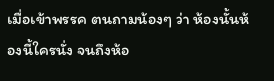เมื่อเข้าพรรค ตนถามน้องๆ ว่า ห้องนั้นห้องนี้ใครนั่ง จนถึงห้อ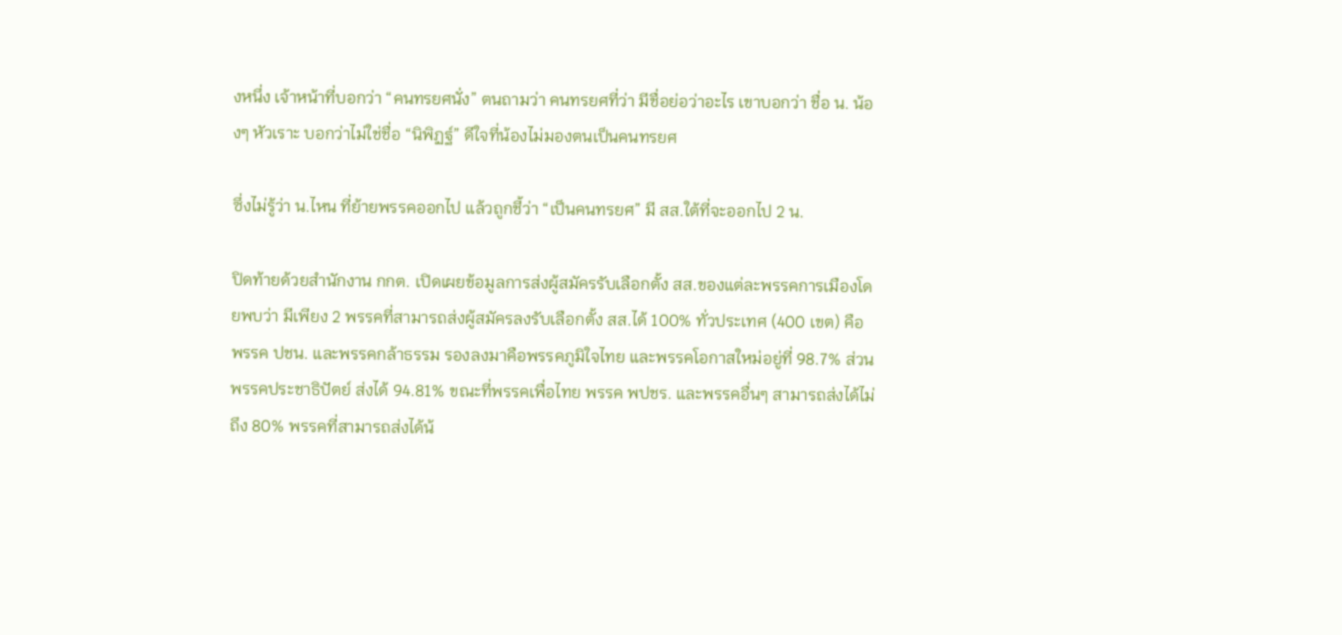งหนึ่ง เจ้าหน้าที่บอกว่า “คนทรยศนั่ง” ตนถามว่า คนทรยศที่ว่า มีชื่อย่อว่าอะไร เขาบอกว่า ชื่อ น. น้องๆ หัวเราะ บอกว่าไม่ใช่ชื่อ “นิพิฏฐ์” ดีใจที่น้องไม่มองตนเป็นคนทรยศ

ซึ่งไม่รู้ว่า น.ไหน ที่ย้ายพรรคออกไป แล้วถูกชี้ว่า “เป็นคนทรยศ” มี สส.ใต้ที่จะออกไป 2 น.

ปิดท้ายด้วยสำนักงาน กกต. เปิดเผยข้อมูลการส่งผู้สมัครรับเลือกตั้ง สส.ของแต่ละพรรคการเมืองโดยพบว่า มีเพียง 2 พรรคที่สามารถส่งผู้สมัครลงรับเลือกตั้ง สส.ได้ 100% ทั่วประเทศ (400 เขต) คือ พรรค ปชน. และพรรคกล้าธรรม รองลงมาคือพรรคภูมิใจไทย และพรรคโอกาสใหม่อยู่ที่ 98.7% ส่วนพรรคประชาธิปัตย์ ส่งได้ 94.81% ขณะที่พรรคเพื่อไทย พรรค พปชร. และพรรคอื่นๆ สามารถส่งได้ไม่ถึง 80% พรรคที่สามารถส่งได้น้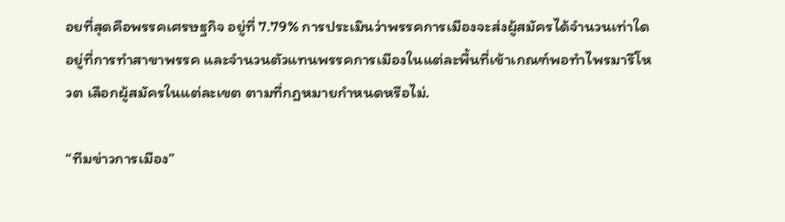อยที่สุดคือพรรคเศรษฐกิจ อยู่ที่ 7.79% การประเมินว่าพรรคการเมืองจะส่งผู้สมัครได้จำนวนเท่าใดอยู่ที่การทำสาขาพรรค และจำนวนตัวแทนพรรคการเมืองในแต่ละพื้นที่เข้าเกณฑ์พอทำไพรมารีโหวต เลือกผู้สมัครในแต่ละเขต ตามที่กฎหมายกำหนดหรือไม่.

“ทีมข่าวการเมือง”